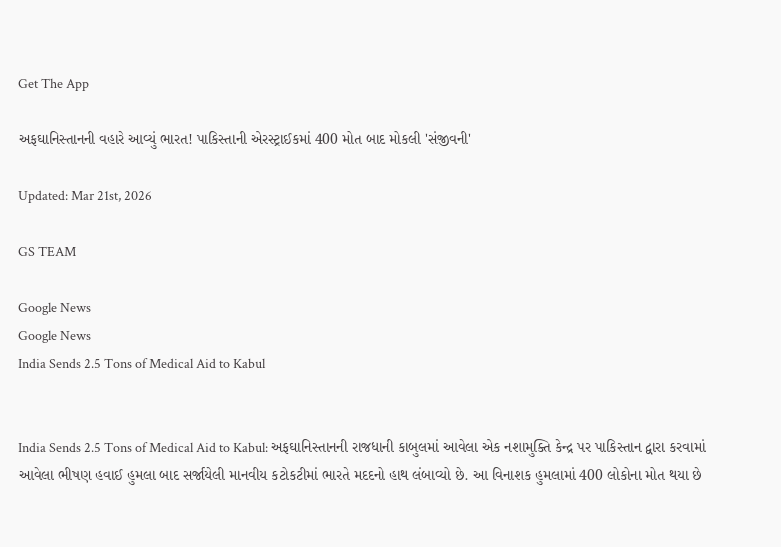Get The App

અફઘાનિસ્તાનની વહારે આવ્યું ભારત! પાકિસ્તાની એરસ્ટ્રાઈકમાં 400 મોત બાદ મોકલી 'સંજીવની'

Updated: Mar 21st, 2026

GS TEAM

Google News
Google News
India Sends 2.5 Tons of Medical Aid to Kabul


India Sends 2.5 Tons of Medical Aid to Kabul: અફઘાનિસ્તાનની રાજધાની કાબુલમાં આવેલા એક નશામુક્તિ કેન્દ્ર પર પાકિસ્તાન દ્વારા કરવામાં આવેલા ભીષણ હવાઈ હુમલા બાદ સર્જાયેલી માનવીય કટોકટીમાં ભારતે મદદનો હાથ લંબાવ્યો છે. આ વિનાશક હુમલામાં 400 લોકોના મોત થયા છે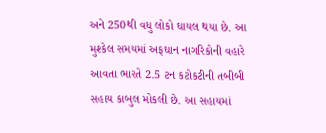અને 250થી વધુ લોકો ઘાયલ થયા છે. આ મુશ્કેલ સમયમાં અફઘાન નાગરિકોની વહારે આવતા ભારતે 2.5 ટન કટોકટીની તબીબી સહાય કાબુલ મોકલી છે. આ સહાયમાં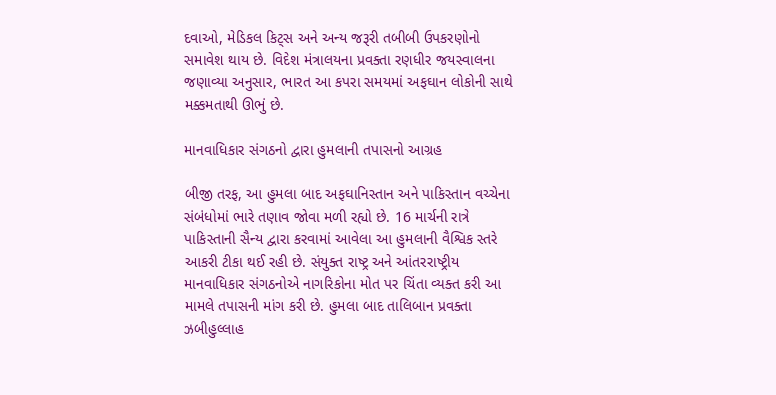દવાઓ, મેડિકલ કિટ્સ અને અન્ય જરૂરી તબીબી ઉપકરણોનો સમાવેશ થાય છે. વિદેશ મંત્રાલયના પ્રવક્તા રણધીર જયસ્વાલના જણાવ્યા અનુસાર, ભારત આ કપરા સમયમાં અફઘાન લોકોની સાથે મક્કમતાથી ઊભું છે.

માનવાધિકાર સંગઠનો દ્વારા હુમલાની તપાસનો આગ્રહ

બીજી તરફ, આ હુમલા બાદ અફઘાનિસ્તાન અને પાકિસ્તાન વચ્ચેના સંબંધોમાં ભારે તણાવ જોવા મળી રહ્યો છે. 16 માર્ચની રાત્રે પાકિસ્તાની સૈન્ય દ્વારા કરવામાં આવેલા આ હુમલાની વૈશ્વિક સ્તરે આકરી ટીકા થઈ રહી છે. સંયુક્ત રાષ્ટ્ર અને આંતરરાષ્ટ્રીય માનવાધિકાર સંગઠનોએ નાગરિકોના મોત પર ચિંતા વ્યક્ત કરી આ મામલે તપાસની માંગ કરી છે. હુમલા બાદ તાલિબાન પ્રવક્તા ઝબીહુલ્લાહ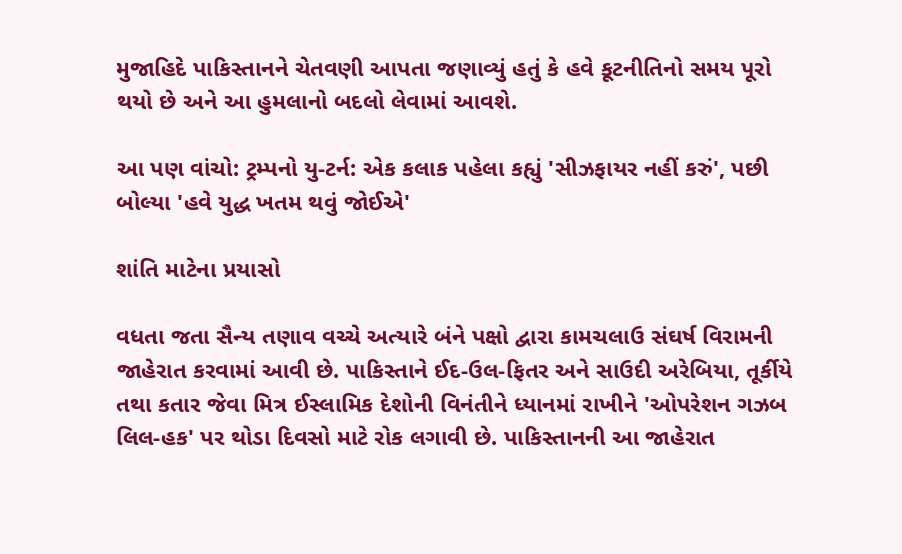મુજાહિદે પાકિસ્તાનને ચેતવણી આપતા જણાવ્યું હતું કે હવે કૂટનીતિનો સમય પૂરો થયો છે અને આ હુમલાનો બદલો લેવામાં આવશે.

આ પણ વાંચો: ટ્રમ્પનો યુ-ટર્ન: એક કલાક પહેલા કહ્યું 'સીઝફાયર નહીં કરું', પછી બોલ્યા 'હવે યુદ્ધ ખતમ થવું જોઈએ'

શાંતિ માટેના પ્રયાસો

વધતા જતા સૈન્ય તણાવ વચ્ચે અત્યારે બંને પક્ષો દ્વારા કામચલાઉ સંઘર્ષ વિરામની જાહેરાત કરવામાં આવી છે. પાકિસ્તાને ઈદ-ઉલ-ફિતર અને સાઉદી અરેબિયા, તૂર્કીયે તથા કતાર જેવા મિત્ર ઈસ્લામિક દેશોની વિનંતીને ધ્યાનમાં રાખીને 'ઓપરેશન ગઝબ લિલ-હક' પર થોડા દિવસો માટે રોક લગાવી છે. પાકિસ્તાનની આ જાહેરાત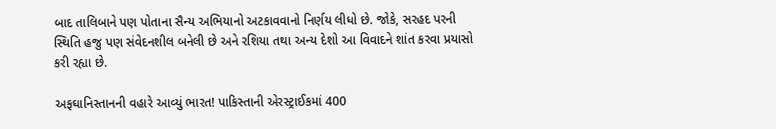બાદ તાલિબાને પણ પોતાના સૈન્ય અભિયાનો અટકાવવાનો નિર્ણય લીધો છે. જોકે, સરહદ પરની સ્થિતિ હજુ પણ સંવેદનશીલ બનેલી છે અને રશિયા તથા અન્ય દેશો આ વિવાદને શાંત કરવા પ્રયાસો કરી રહ્યા છે.

અફઘાનિસ્તાનની વહારે આવ્યું ભારત! પાકિસ્તાની એરસ્ટ્રાઈકમાં 400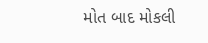મોત બાદ મોકલી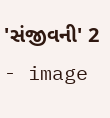'સંજીવની' 2 - image